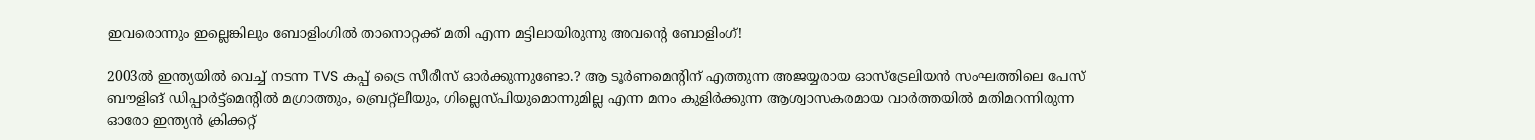ഇവരൊന്നും ഇല്ലെങ്കിലും ബോളിംഗില്‍ താനൊറ്റക്ക് മതി എന്ന മട്ടിലായിരുന്നു അവന്‍റെ ബോളിംഗ്!

2003ല്‍ ഇന്ത്യയില്‍ വെച്ച് നടന്ന TVS കപ്പ് ട്രൈ സീരീസ് ഓര്‍ക്കുന്നുണ്ടോ.? ആ ടൂര്‍ണമെന്റിന് എത്തുന്ന അജയ്യരായ ഓസ്‌ട്രേലിയന്‍ സംഘത്തിലെ പേസ് ബൗളിങ് ഡിപ്പാര്‍ട്ട്‌മെന്റില്‍ മഗ്രാത്തും, ബ്രെറ്റ്‌ലീയും, ഗില്ലെസ്പിയുമൊന്നുമില്ല എന്ന മനം കുളിര്‍ക്കുന്ന ആശ്വാസകരമായ വാര്‍ത്തയില്‍ മതിമറന്നിരുന്ന ഓരോ ഇന്ത്യന്‍ ക്രിക്കറ്റ്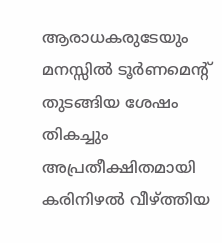ആരാധകരുടേയും മനസ്സില്‍ ടൂര്‍ണമെന്റ് തുടങ്ങിയ ശേഷം തികച്ചും അപ്രതീക്ഷിതമായി കരിനിഴല്‍ വീഴ്ത്തിയ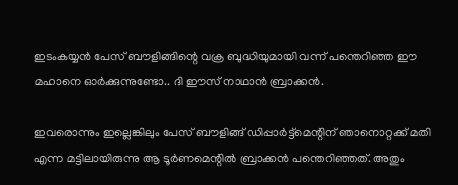ഇടംകയ്യന്‍ പേസ് ബൗളിങ്ങിന്റെ വക്ര ബുദ്ധിയുമായി വന്ന് പന്തെറിഞ്ഞ ഈ മഹാനെ ഓര്‍ക്കുന്നുണ്ടോ.. ദി ഈസ് നാഥാന്‍ ബ്രാക്കന്‍.

ഇവരൊന്നും ഇല്ലെങ്കിലും പേസ് ബൗളിങ്ങ് ഡിപ്പാര്‍ട്ട്‌മെന്റിന് ഞാനൊറ്റക്ക് മതി എന്ന മട്ടിലായിരുന്നു ആ ടൂര്‍ണമെന്റില്‍ ബ്രാക്കന്‍ പന്തെറിഞ്ഞത്. അതും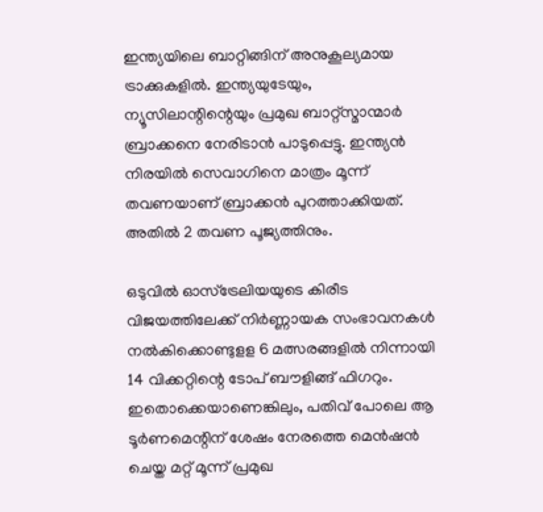ഇന്ത്യയിലെ ബാറ്റിങ്ങിന് അനുകൂല്യമായ ട്രാക്കുകളില്‍. ഇന്ത്യയുടേയും, ന്യൂസിലാന്റിന്റെയും പ്രമുഖ ബാറ്റ്‌സ്മാന്മാര്‍ ബ്രാക്കനെ നേരിടാന്‍ പാടുപ്പെട്ടു. ഇന്ത്യന്‍ നിരയില്‍ സെവാഗിനെ മാത്രം മൂന്ന് തവണയാണ് ബ്രാക്കന്‍ പുറത്താക്കിയത്. അതില്‍ 2 തവണ പൂജ്യത്തിനും.

ഒടുവില്‍ ഓസ്‌ട്രേലിയയുടെ കിരീട വിജയത്തിലേക്ക് നിര്‍ണ്ണായക സംഭാവനകള്‍ നല്‍കിക്കൊണ്ടുളള 6 മത്സരങ്ങളില്‍ നിന്നായി 14 വിക്കറ്റിന്റെ ടോപ് ബൗളിങ്ങ് ഫിഗറും. ഇതൊക്കെയാണെങ്കിലും, പതിവ് പോലെ ആ ടൂര്‍ണമെന്റിന് ശേഷം നേരത്തെ മെന്‍ഷന്‍ ചെയ്ത മറ്റ് മൂന്ന് പ്രമുഖ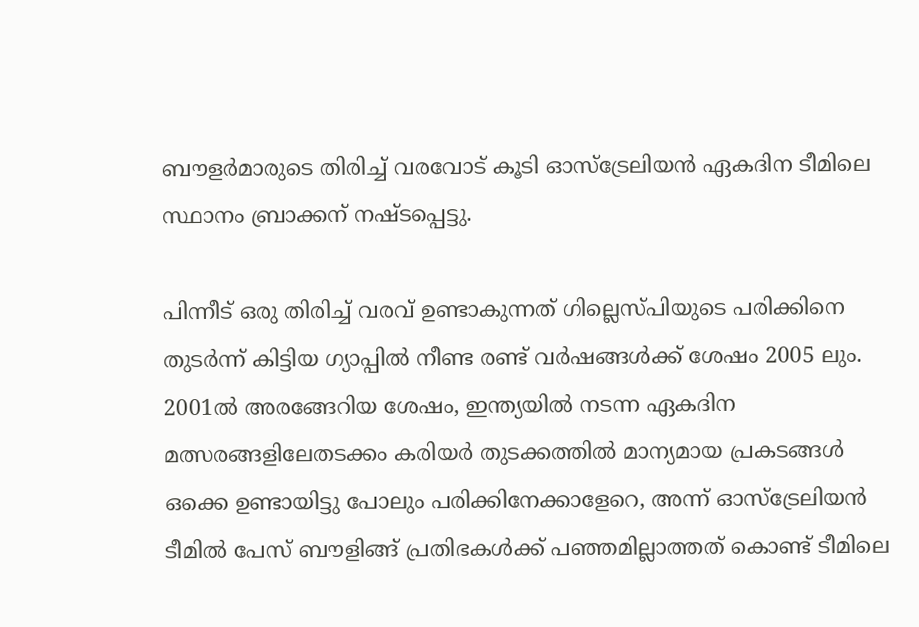ബൗളര്‍മാരുടെ തിരിച്ച് വരവോട് കൂടി ഓസ്‌ട്രേലിയന്‍ ഏകദിന ടീമിലെ സ്ഥാനം ബ്രാക്കന് നഷ്ടപ്പെട്ടു.

പിന്നീട് ഒരു തിരിച്ച് വരവ് ഉണ്ടാകുന്നത് ഗില്ലെസ്പിയുടെ പരിക്കിനെ തുടര്‍ന്ന് കിട്ടിയ ഗ്യാപ്പില്‍ നീണ്ട രണ്ട് വര്‍ഷങ്ങള്‍ക്ക് ശേഷം 2005 ലും. 2001ല്‍ അരങ്ങേറിയ ശേഷം, ഇന്ത്യയില്‍ നടന്ന ഏകദിന മത്സരങ്ങളിലേതടക്കം കരിയര്‍ തുടക്കത്തില്‍ മാന്യമായ പ്രകടങ്ങള്‍ ഒക്കെ ഉണ്ടായിട്ടു പോലും പരിക്കിനേക്കാളേറെ, അന്ന് ഓസ്‌ട്രേലിയന്‍ ടീമില്‍ പേസ് ബൗളിങ്ങ് പ്രതിഭകള്‍ക്ക് പഞ്ഞമില്ലാത്തത് കൊണ്ട് ടീമിലെ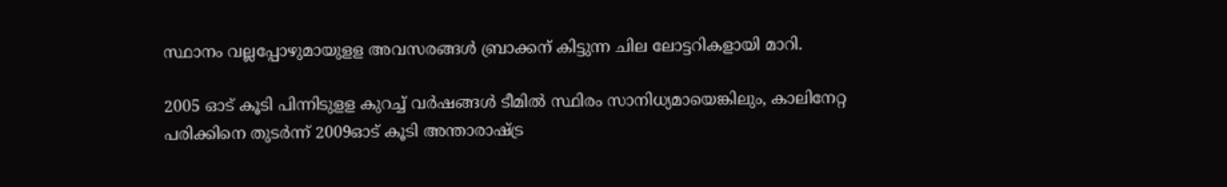സ്ഥാനം വല്ലപ്പോഴുമായുളള അവസരങ്ങള്‍ ബ്രാക്കന് കിട്ടുന്ന ചില ലോട്ടറികളായി മാറി.

2005 ഓട് കൂടി പിന്നിടുളള കുറച്ച് വര്‍ഷങ്ങള്‍ ടീമില്‍ സ്ഥിരം സാനിധ്യമായെങ്കിലും, കാലിനേറ്റ പരിക്കിനെ തുടര്‍ന്ന് 2009ഓട് കൂടി അന്താരാഷ്ട്ര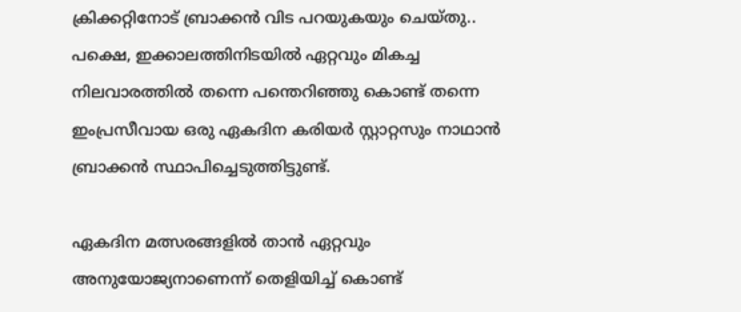ക്രിക്കറ്റിനോട് ബ്രാക്കന്‍ വിട പറയുകയും ചെയ്തു.. പക്ഷെ, ഇക്കാലത്തിനിടയില്‍ ഏറ്റവും മികച്ച നിലവാരത്തില്‍ തന്നെ പന്തെറിഞ്ഞു കൊണ്ട് തന്നെ ഇംപ്രസീവായ ഒരു ഏകദിന കരിയര്‍ സ്റ്റാറ്റസും നാഥാന്‍ ബ്രാക്കന്‍ സ്ഥാപിച്ചെടുത്തിട്ടുണ്ട്.

ഏകദിന മത്സരങ്ങളില്‍ താന്‍ ഏറ്റവും അനുയോജ്യനാണെന്ന് തെളിയിച്ച് കൊണ്ട്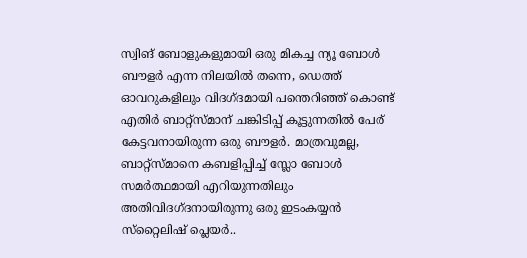സ്വിങ് ബോളുകളുമായി ഒരു മികച്ച ന്യൂ ബോള്‍ ബൗളര്‍ എന്ന നിലയില്‍ തന്നെ, ഡെത്ത് ഓവറുകളിലും വിദഗ്ദമായി പന്തെറിഞ്ഞ് കൊണ്ട് എതിര്‍ ബാറ്റ്‌സ്മാന് ചങ്കിടിപ്പ് കൂട്ടുന്നതില്‍ പേര് കേട്ടവനായിരുന്ന ഒരു ബൗളര്‍. മാത്രവുമല്ല, ബാറ്റ്‌സ്മാനെ കബളിപ്പിച്ച് സ്ലോ ബോള്‍ സമര്‍ത്ഥമായി എറിയുന്നതിലും അതിവിദഗ്ദനായിരുന്നു ഒരു ഇടംകയ്യന്‍ സ്‌റ്റൈലിഷ് പ്ലെയര്‍..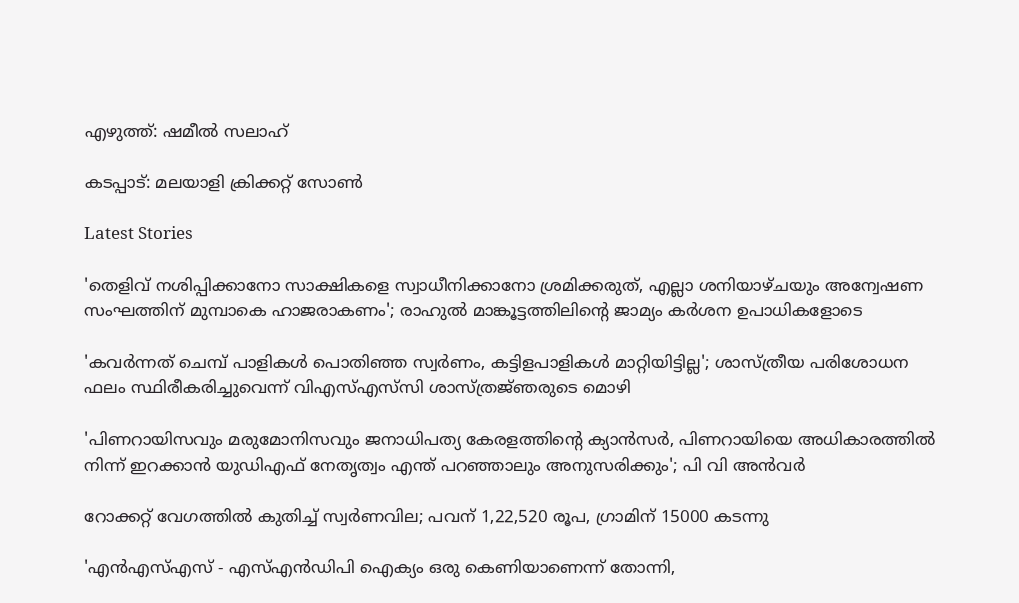എഴുത്ത്: ഷമീല്‍ സലാഹ്

കടപ്പാട്: മലയാളി ക്രിക്കറ്റ് സോണ്‍

Latest Stories

'തെളിവ് നശിപ്പിക്കാനോ സാക്ഷികളെ സ്വാധീനിക്കാനോ ശ്രമിക്കരുത്, എല്ലാ ശനിയാഴ്ചയും അന്വേഷണ സംഘത്തിന് മുമ്പാകെ ഹാജരാകണം'; രാഹുൽ മാങ്കൂട്ടത്തിലിന്റെ ജാമ്യം കർശന ഉപാധികളോടെ

'കവർന്നത് ചെമ്പ് പാളികൾ പൊതിഞ്ഞ സ്വർണം, കട്ടിളപാളികൾ മാറ്റിയിട്ടില്ല'; ശാസ്ത്രീയ പരിശോധന ഫലം സ്ഥിരീകരിച്ചുവെന്ന് വിഎസ്എസ്‍സി ശാസ്ത്രജ്‌ഞരുടെ മൊഴി

'പിണറായിസവും മരുമോനിസവും ജനാധിപത്യ കേരളത്തിന്റെ ക്യാൻസർ, പിണറായിയെ അധികാരത്തിൽ നിന്ന് ഇറക്കാൻ യുഡിഎഫ് നേതൃത്വം എന്ത്‌ പറഞ്ഞാലും അനുസരിക്കും'; പി വി അൻവർ

റോക്കറ്റ് വേഗത്തിൽ കുതിച്ച് സ്വർണവില; പവന് 1,22,520 രൂപ, ഗ്രാമിന് 15000 കടന്നു

'എന്‍എസ്എസ് - എസ്എന്‍ഡിപി ഐക്യം ഒരു കെണിയാണെന്ന് തോന്നി,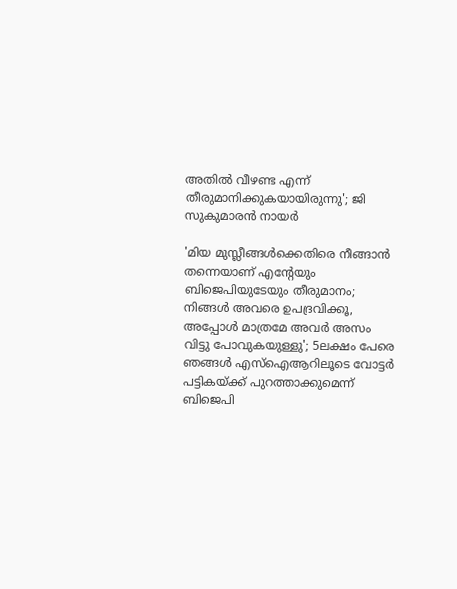അതിൽ വീഴണ്ട എന്ന് തീരുമാനിക്കുകയായിരുന്നു'; ജി സുകുമാരൻ നായർ

'മിയ മുസ്ലീങ്ങള്‍ക്കെതിരെ നീങ്ങാന്‍ തന്നെയാണ് എന്റേയും ബിജെപിയുടേയും തീരുമാനം; നിങ്ങള്‍ അവരെ ഉപദ്രവിക്കൂ, അപ്പോള്‍ മാത്രമേ അവര്‍ അസം വിട്ടു പോവുകയുള്ളു'; 5ലക്ഷം പേരെ ഞങ്ങള്‍ എസ്‌ഐആറിലൂടെ വോട്ടര്‍ പട്ടികയ്ക്ക് പുറത്താക്കുമെന്ന് ബിജെപി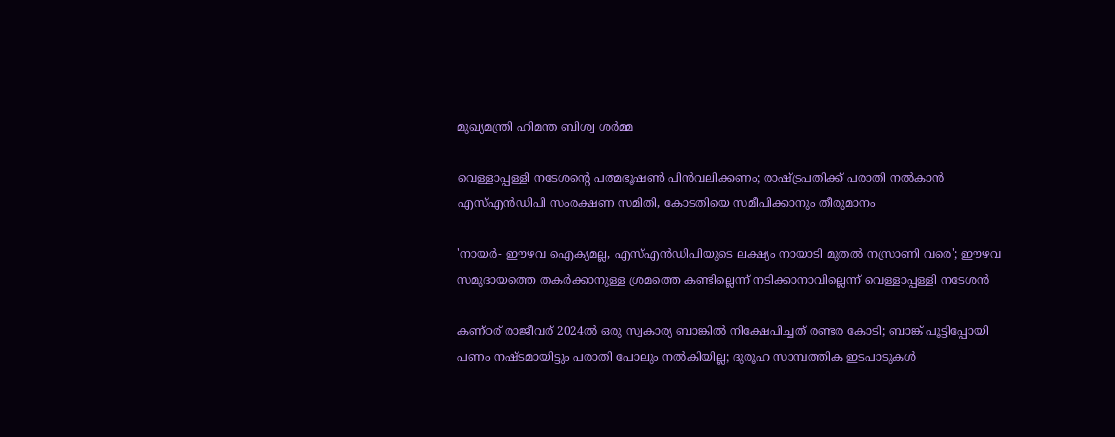മുഖ്യമന്ത്രി ഹിമന്ത ബിശ്വ ശര്‍മ്മ

വെള്ളാപ്പള്ളി നടേശന്റെ പത്മഭൂഷൺ പിൻവലിക്കണം; രാഷ്ട്രപതിക്ക് പരാതി നൽകാൻ എസ്എൻഡിപി സംരക്ഷണ സമിതി, കോടതിയെ സമീപിക്കാനും തീരുമാനം

'നായർ- ഈഴവ ഐക്യമല്ല, എസ്എൻഡിപിയുടെ ലക്ഷ്യം നായാടി മുതൽ നസ്രാണി വരെ'; ഈഴവ സമുദായത്തെ തകർക്കാനുള്ള ശ്രമത്തെ കണ്ടില്ലെന്ന് നടിക്കാനാവില്ലെന്ന് വെള്ളാപ്പള്ളി നടേശൻ

കണ്ഠര് രാജീവര് 2024ല്‍ ഒരു സ്വകാര്യ ബാങ്കില്‍ നിക്ഷേപിച്ചത് രണ്ടര കോടി; ബാങ്ക് പൂട്ടിപ്പോയി പണം നഷ്ടമായിട്ടും പരാതി പോലും നല്‍കിയില്ല; ദുരൂഹ സാമ്പത്തിക ഇടപാടുകള്‍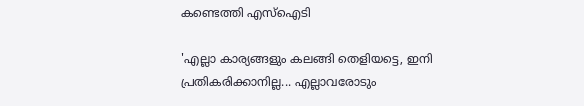കണ്ടെത്തി എസ്‌ഐടി

'എല്ലാ കാര്യങ്ങളും കലങ്ങി തെളിയട്ടെ, ഇനി പ്രതികരിക്കാനില്ല... എല്ലാവരോടും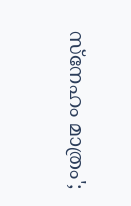സ്നേഹം മാത്രം';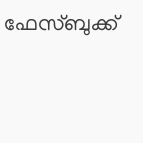ഫേസ്ബുക്ക്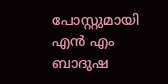പോസ്റ്റുമായി എൻ എം ബാദുഷ